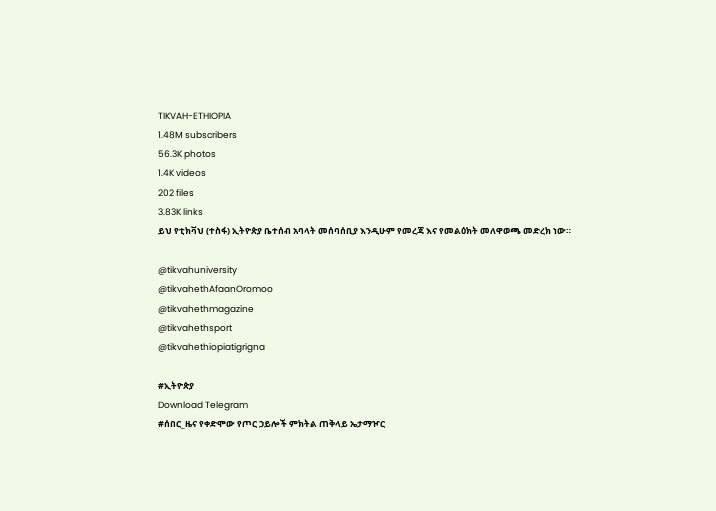TIKVAH-ETHIOPIA
1.48M subscribers
56.3K photos
1.4K videos
202 files
3.83K links
ይህ የቲክቫህ (ተስፋ) ኢትዮጵያ ቤተሰብ አባላት መሰባሰቢያ እንዲሁም የመረጃ እና የመልዕክት መለዋወጫ መድረክ ነው።

@tikvahuniversity
@tikvahethAfaanOromoo
@tikvahethmagazine
@tikvahethsport
@tikvahethiopiatigrigna

#ኢትዮጵያ
Download Telegram
#ሰበር_ዜና የቀድሞው የጦር ኃይሎች ምክትል ጠቅላይ ኤታማዦር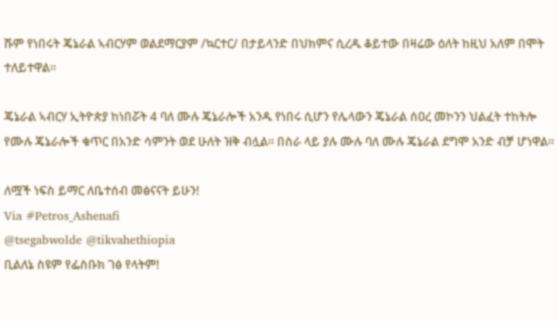ሹም የነበሩት ጄኔራል ኣብርሃም ወልደማርያም /ኳርተር/ በታይላንድ በህክምና ሲረዱ ቆይተው በዛሬው ዕለት ከዚህ አለም በሞት ተለይተዋል።

ጄኔራል ኣብርሃ ኢትዮጵያ ከነበሯት 4 ባለ ሙሉ ጄኔራሎች አንዱ የነበሩ ሲሆን የሌላውን ጄኔራል ሰዐረ መኮንን ህልፈት ተከትሎ የሙሉ ጄኔራሎች ቁጥር በአንድ ሳምንት ወደ ሁለት ዝቅ ብሏል። በስራ ላይ ያሉ ሙሉ ባለ ሙሉ ጄኔራል ደግሞ አንድ ብቻ ሆነዋል።

ለሟች ነፍስ ይማር ለቤተሰብ መፅናናት ይሁን!
Via #Petros_Ashenafi
@tsegabwolde @tikvahethiopia
ቢልለኔ ስዩም የፌስቡክ ገፅ የላትም!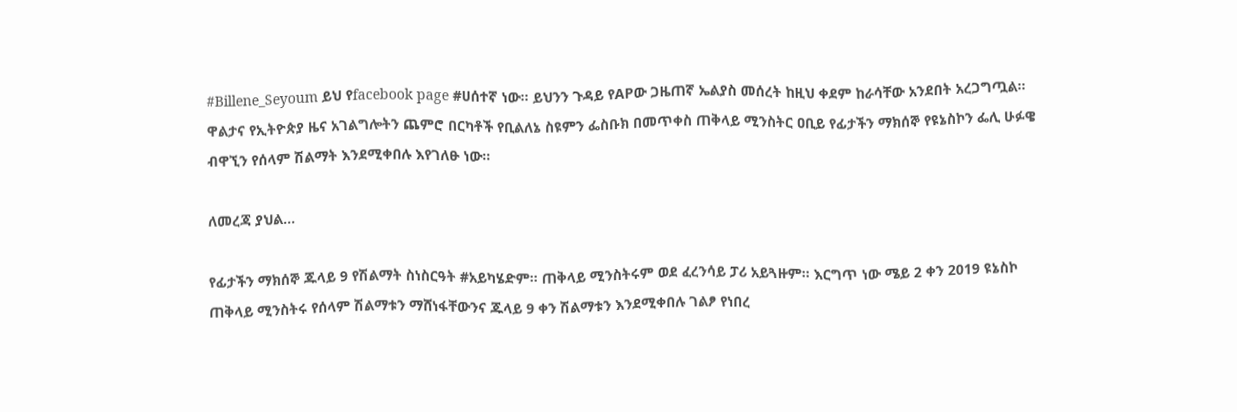#Billene_Seyoum ይህ የfacebook page #ሀሰተኛ ነው። ይህንን ጉዳይ የAPው ጋዜጠኛ ኤልያስ መሰረት ከዚህ ቀደም ከራሳቸው አንደበት አረጋግጧል። ዋልታና የኢትዮጵያ ዜና አገልግሎትን ጨምሮ በርካቶች የቢልለኔ ስዩምን ፌስቡክ በመጥቀስ ጠቅላይ ሚንስትር ዐቢይ የፊታችን ማክሰኞ የዩኔስኮን ፌሊ ሁፉዌ ብዋኚን የሰላም ሽልማት እንደሚቀበሉ እየገለፁ ነው።

ለመረጃ ያህል...

የፊታችን ማክሰኞ ጁላይ 9 የሽልማት ስነስርዓት #አይካሄድም። ጠቅላይ ሚንስትሩም ወደ ፈረንሳይ ፓሪ አይጓዙም። እርግጥ ነው ሜይ 2 ቀን 2019 ዩኔስኮ ጠቅላይ ሚንስትሩ የሰላም ሽልማቱን ማሸነፋቸውንና ጁላይ 9 ቀን ሽልማቱን እንደሚቀበሉ ገልፆ የነበረ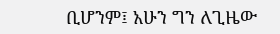ቢሆንም፤ አሁን ግን ለጊዜው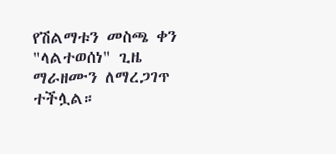የሽልማቱን መስጫ ቀን "ላልተወሰነ" ጊዜ ማራዘሙን ለማረጋገጥ ተችሏል።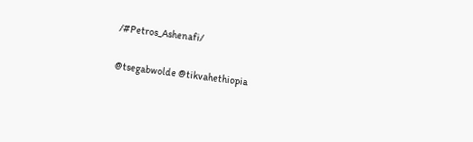/#Petros_Ashenafi/

@tsegabwolde @tikvahethiopia